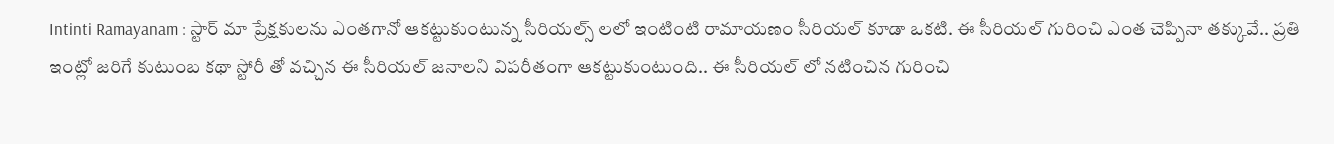Intinti Ramayanam : స్టార్ మా ప్రేక్షకులను ఎంతగానో ఆకట్టుకుంటున్న సీరియల్స్ లలో ఇంటింటి రామాయణం సీరియల్ కూడా ఒకటి. ఈ సీరియల్ గురించి ఎంత చెప్పినా తక్కువే.. ప్రతి ఇంట్లో జరిగే కుటుంబ కథా స్టోరీ తో వచ్చిన ఈ సీరియల్ జనాలని విపరీతంగా ఆకట్టుకుంటుంది.. ఈ సీరియల్ లో నటించిన గురించి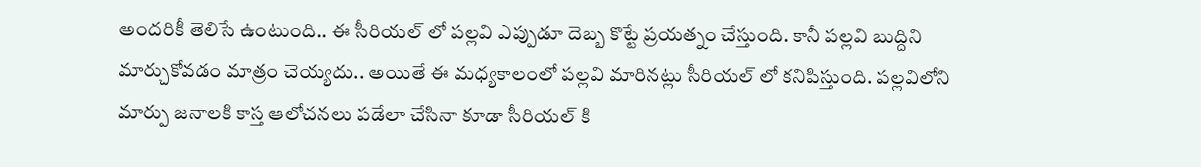అందరికీ తెలిసే ఉంటుంది.. ఈ సీరియల్ లో పల్లవి ఎప్పుడూ దెబ్బ కొట్టే ప్రయత్నం చేస్తుంది. కానీ పల్లవి బుద్దిని మార్చుకోవడం మాత్రం చెయ్యదు.. అయితే ఈ మధ్యకాలంలో పల్లవి మారినట్లు సీరియల్ లో కనిపిస్తుంది. పల్లవిలోని మార్పు జనాలకి కాస్త ఆలోచనలు పడేలా చేసినా కూడా సీరియల్ కి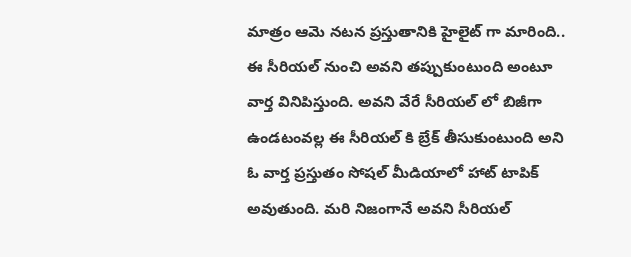మాత్రం ఆమె నటన ప్రస్తుతానికి హైలైట్ గా మారింది.. ఈ సీరియల్ నుంచి అవని తప్పుకుంటుంది అంటూ వార్త వినిపిస్తుంది. అవని వేరే సీరియల్ లో బిజీగా ఉండటంవల్ల ఈ సీరియల్ కి బ్రేక్ తీసుకుంటుంది అని ఓ వార్త ప్రస్తుతం సోషల్ మీడియాలో హాట్ టాపిక్ అవుతుంది. మరి నిజంగానే అవని సీరియల్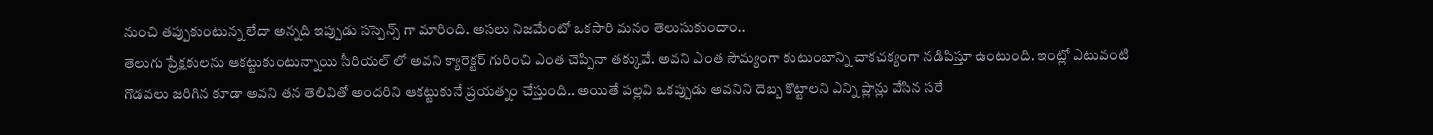నుంచి తప్పుకుంటున్న లేదా అన్నది ఇప్పుడు సస్పెన్స్ గా మారింది. అసలు నిజమేంటో ఒకసారి మనం తెలుసుకుందాం..
తెలుగు ప్రేక్షకులను ఆకట్టుకుంటున్నాయి సీరియల్ లో అవని క్యారెక్టర్ గురించి ఎంత చెప్పినా తక్కువే. అవని ఎంత సౌమ్యంగా కుటుంబాన్ని చాకచక్యంగా నడిపిస్తూ ఉంటుంది. ఇంట్లో ఎటువంటి గొడవలు జరిగిన కూడా అవని తన తెలివితో అందరిని ఆకట్టుకునే ప్రయత్నం చేస్తుంది.. అయితే పల్లవి ఒకప్పుడు అవనిని దెబ్బ కొట్టాలని ఎన్ని ప్లాన్లు వేసిన సరే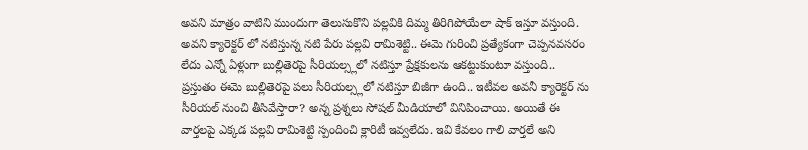అవని మాత్రం వాటిని ముందుగా తెలుసుకొని పల్లవికి దిమ్మ తిరిగిపోయేలా షాక్ ఇస్తూ వస్తుంది. అవని క్యారెక్టర్ లో నటిస్తున్న నటి పేరు పల్లవి రామిశెట్టి.. ఈమె గురించి ప్రత్యేకంగా చెప్పనవసరం లేదు ఎన్నో ఏళ్లుగా బుల్లితెరపై సీరియల్స్లలో నటిస్తూ ప్రేక్షకులను ఆకట్టుకుంటూ వస్తుంది.. ప్రస్తుతం ఈమె బుల్లితెరపై పలు సీరియల్స్లలో నటిస్తూ బిజీగా ఉంది.. ఇటీవల అవనీ క్యారెక్టర్ ను సీరియల్ నుంచి తీసివేస్తారా? అన్న ప్రశ్నలు సోషల్ మీడియాలో వినిపించాయి. అయితే ఈ వార్తలపై ఎక్కడ పల్లవి రామిశెట్టి స్పందించి క్లారిటీ ఇవ్వలేదు. ఇవి కేవలం గాలి వార్తలే అని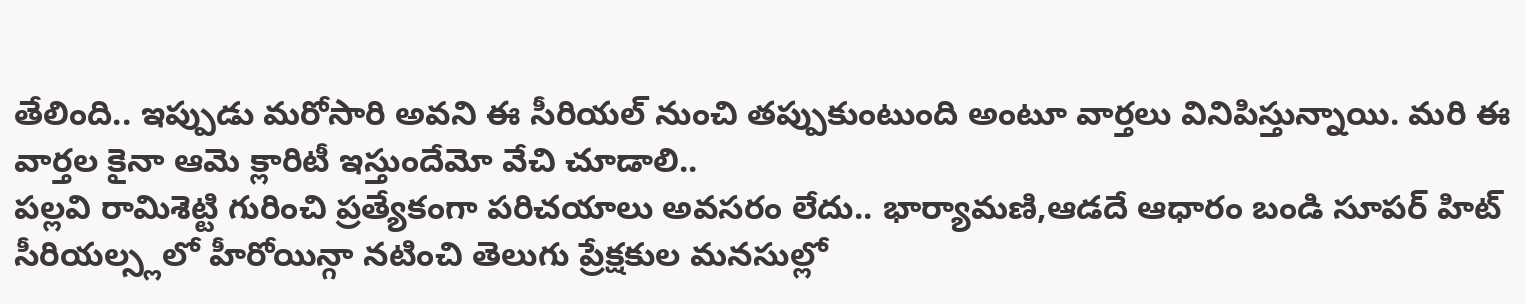తేలింది.. ఇప్పుడు మరోసారి అవని ఈ సీరియల్ నుంచి తప్పుకుంటుంది అంటూ వార్తలు వినిపిస్తున్నాయి. మరి ఈ వార్తల కైనా ఆమె క్లారిటీ ఇస్తుందేమో వేచి చూడాలి..
పల్లవి రామిశెట్టి గురించి ప్రత్యేకంగా పరిచయాలు అవసరం లేదు.. భార్యామణి,ఆడదే ఆధారం బండి సూపర్ హిట్ సీరియల్స్లలో హీరోయిన్గా నటించి తెలుగు ప్రేక్షకుల మనసుల్లో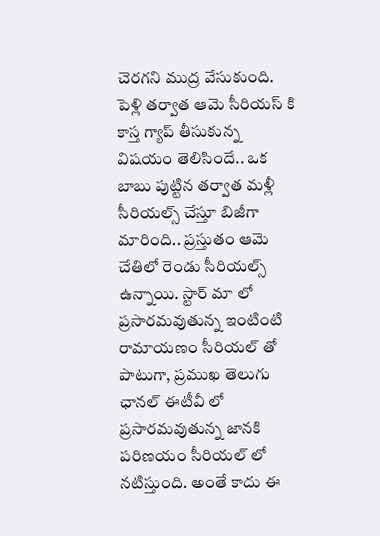చెరగని ముద్ర వేసుకుంది. పెళ్లి తర్వాత ఆమె సీరియస్ కి కాస్త గ్యాప్ తీసుకున్న విషయం తెలిసిందే.. ఒక బాబు పుట్టిన తర్వాత మళ్లీ సీరియల్స్ చేస్తూ బిజీగా మారింది.. ప్రస్తుతం ఆమె చేతిలో రెండు సీరియల్స్ ఉన్నాయి. స్టార్ మా లో ప్రసారమవుతున్న ఇంటింటి రామాయణం సీరియల్ తో పాటుగా, ప్రముఖ తెలుగు ఛానల్ ఈటీవీ లో ప్రసారమవుతున్న జానకి పరిణయం సీరియల్ లో నటిస్తుంది. అంతే కాదు ఈ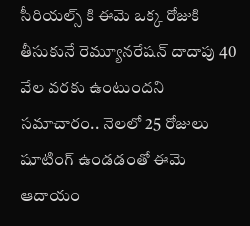సీరియల్స్ కి ఈమె ఒక్క రోజుకి తీసుకునే రెమ్యూనరేషన్ దాదాపు 40 వేల వరకు ఉంటుందని సమాచారం.. నెలలో 25 రోజులు షూటింగ్ ఉండడంతో ఈమె ఆదాయం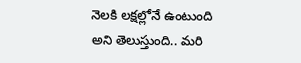నెలకి లక్షల్లోనే ఉంటుంది అని తెలుస్తుంది.. మరి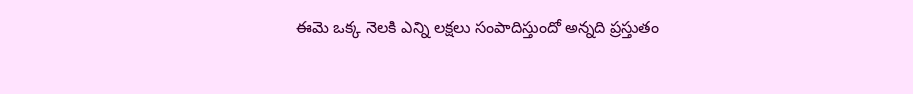ఈమె ఒక్క నెలకి ఎన్ని లక్షలు సంపాదిస్తుందో అన్నది ప్రస్తుతం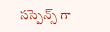సస్పెన్స్ గా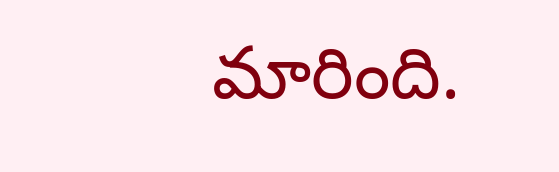మారింది.